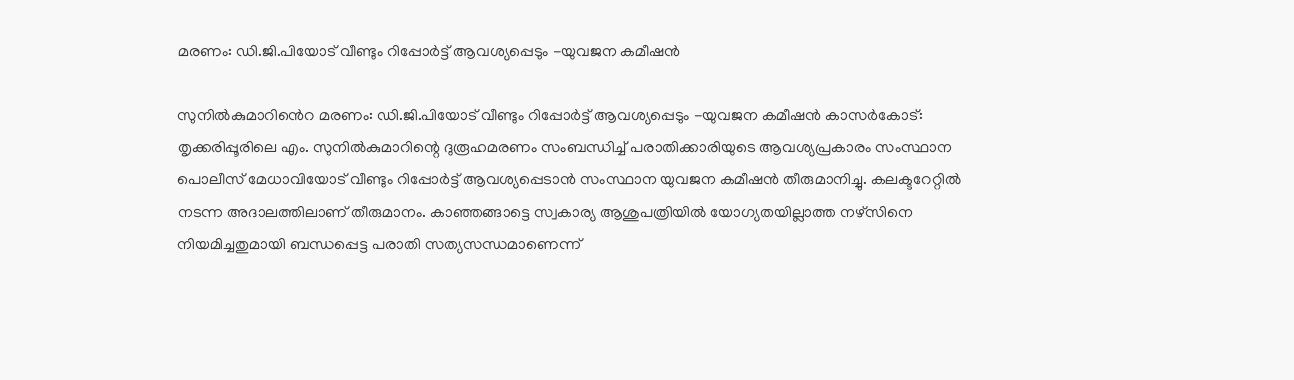മരണം: ഡി.ജി.പിയോട് വീണ്ടും റിപ്പോർട്ട് ആവശ്യപ്പെടും -യുവജന കമീഷൻ

സുനിൽകുമാറിൻെറ മരണം: ഡി.ജി.പിയോട് വീണ്ടും റിപ്പോർട്ട് ആവശ്യപ്പെടും -യുവജന കമീഷൻ കാസര്‍കോട്: തൃക്കരിപ്പൂരിലെ എം. സുനില്‍കുമാറിന്റെ ദുരൂഹമരണം സംബന്ധിച്ച് പരാതിക്കാരിയുടെ ആവശ്യപ്രകാരം സംസ്ഥാന പൊലീസ് മേധാവിയോട് വീണ്ടും റിപ്പോര്‍ട്ട് ആവശ്യപ്പെടാന്‍ സംസ്ഥാന യുവജന കമീഷന്‍ തീരുമാനിച്ചു. കലക്ടറേറ്റിൽ നടന്ന അദാലത്തിലാണ് തീരുമാനം. കാഞ്ഞങ്ങാട്ടെ സ്വകാര്യ ആശുപത്രിയില്‍ യോഗ്യതയില്ലാത്ത നഴ്‌സിനെ നിയമിച്ചതുമായി ബന്ധപ്പെട്ട പരാതി സത്യസന്ധമാണെന്ന്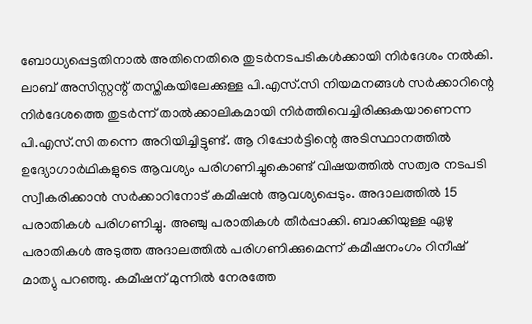ബോധ്യപ്പെട്ടതിനാല്‍ അതിനെതിരെ തുടര്‍നടപടികള്‍ക്കായി നിർദേശം നല്‍കി. ലാബ് അസിസ്റ്റന്റ് തസ്തികയിലേക്കുള്ള പി.എസ്.സി നിയമനങ്ങള്‍ സര്‍ക്കാറിന്റെ നിർദേശത്തെ തുടര്‍ന്ന് താൽക്കാലികമായി നിര്‍ത്തിവെച്ചിരിക്കുകയാണെന്ന പി.എസ്.സി തന്നെ അറിയിച്ചിട്ടുണ്ട്. ആ റിപ്പോര്‍ട്ടിന്റെ അടിസ്ഥാനത്തില്‍ ഉദ്യോഗാർഥികളുടെ ആവശ്യം പരിഗണിച്ചുകൊണ്ട് വിഷയത്തില്‍ സത്വര നടപടി സ്വീകരിക്കാന്‍ സര്‍ക്കാറിനോട് കമീഷന്‍ ആവശ്യപ്പെടും. അദാലത്തില്‍ 15 പരാതികള്‍ പരിഗണിച്ചു. അഞ്ചു പരാതികള്‍ തീര്‍പ്പാക്കി. ബാക്കിയുള്ള ഏഴു പരാതികള്‍ അടുത്ത അദാലത്തില്‍ പരിഗണിക്കുമെന്ന് കമീഷനംഗം റിനീഷ് മാത്യു പറഞ്ഞു. കമീഷന് മുന്നില്‍ നേരത്തേ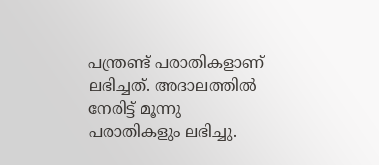പന്ത്രണ്ട് പരാതികളാണ് ലഭിച്ചത്. അദാലത്തില്‍ നേരിട്ട് മൂന്നു പരാതികളും ലഭിച്ചു.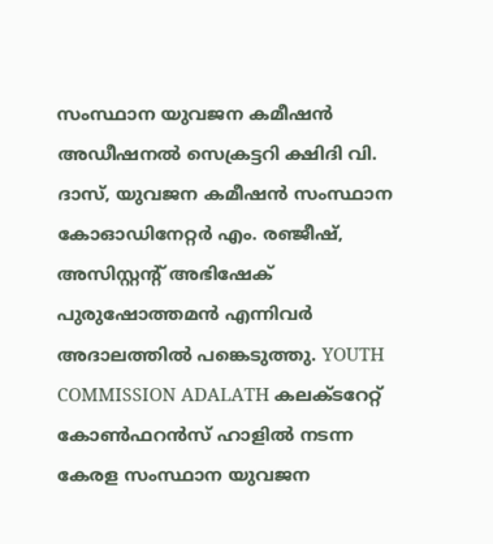സംസ്ഥാന യുവജന കമീഷന്‍ അഡീഷനല്‍ സെക്രട്ടറി ക്ഷിദി വി. ദാസ്, യുവജന കമീഷന്‍ സംസ്ഥാന കോഓഡിനേറ്റര്‍ എം. രഞ്ജീഷ്, അസിസ്റ്റന്റ് അഭിഷേക് പുരുഷോത്തമന്‍ എന്നിവര്‍ അദാലത്തില്‍ പങ്കെടുത്തു. YOUTH COMMISSION ADALATH കലക്ടറേറ്റ് കോണ്‍ഫറന്‍സ് ഹാളില്‍ നടന്ന കേരള സംസ്ഥാന യുവജന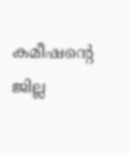കമീഷന്റെ ജില്ല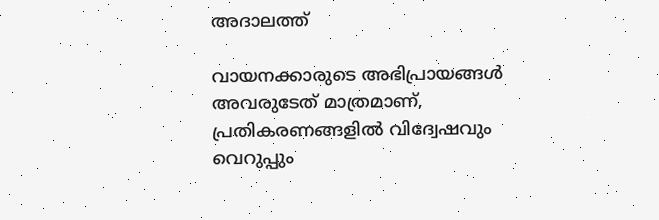അദാലത്ത്

വായനക്കാരുടെ അഭിപ്രായങ്ങള്‍ അവരുടേത് മാത്രമാണ്, പ്രതികരണങ്ങളിൽ വിദ്വേഷവും വെറുപ്പും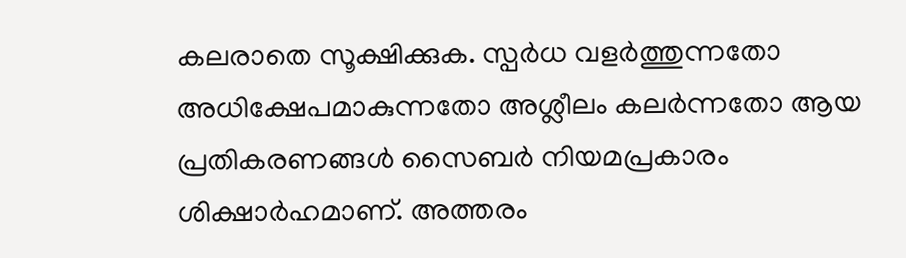കലരാതെ സൂക്ഷിക്കുക. സ്പർധ വളർത്തുന്നതോ അധിക്ഷേപമാകുന്നതോ അശ്ലീലം കലർന്നതോ ആയ പ്രതികരണങ്ങൾ സൈബർ നിയമപ്രകാരം ശിക്ഷാർഹമാണ്. അത്തരം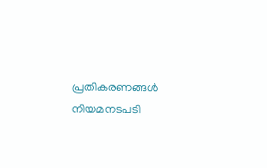പ്രതികരണങ്ങൾ നിയമനടപടി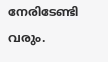നേരിടേണ്ടി വരും.